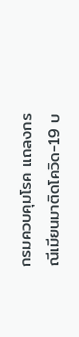กรมควบคุมโรค แถลงกรณีเมียนมาติดโควิด-19 บ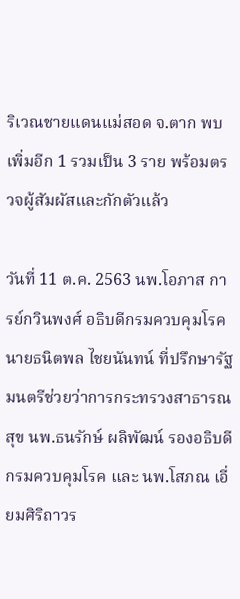ริเวณชายแดนแม่สอด จ.ตาก พบเพิ่มอีก 1 รวมเป็น 3 ราย พร้อมตรวจผู้สัมผัสและกักตัวแล้ว

วันที่ 11 ต.ค. 2563 นพ.โอภาส การย์กวินพงศ์ อธิบดีกรมควบคุมโรค นายธนิตพล ไชยนันทน์ ที่ปรึกษารัฐมนตรีช่วยว่าการกระทรวงสาธารณสุข นพ.ธนรักษ์ ผลิพัฒน์ รองอธิบดีกรมควบคุมโรค และ นพ.โสภณ เอี่ยมศิริถาวร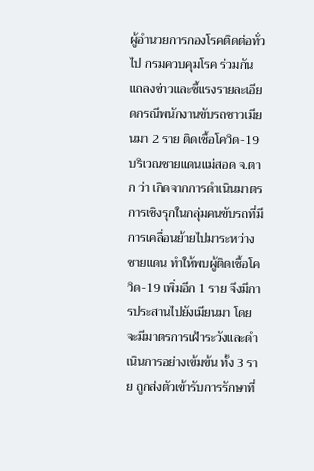ผู้อำนวยการกองโรคติดต่อทั่วไป กรมควบคุมโรค ร่วมกันแถลงข่าวและชี้แรงรายละเอียดกรณีพนักงานขับรถชาวเมียนมา 2 ราย ติดเชื้อโควิด-19 บริเวณชายแดนแม่สอด จ.ตาก ว่า เกิดจากการดำเนินมาตรการเชิงรุกในกลุ่มคนขับรถที่มีการเคลื่อนย้ายไปมาระหว่างชายแดน ทำให้พบผู้ติดเชื้อโควิด-19 เพิ่มอีก 1 ราย จึงมีการประสานไปยังเมียนมา โดยจะมีมาตรการเฝ้าระวังและดำเนินการอย่างเข้มข้น ทั้ง 3 ราย ถูกส่งตัวเข้ารับการรักษาที่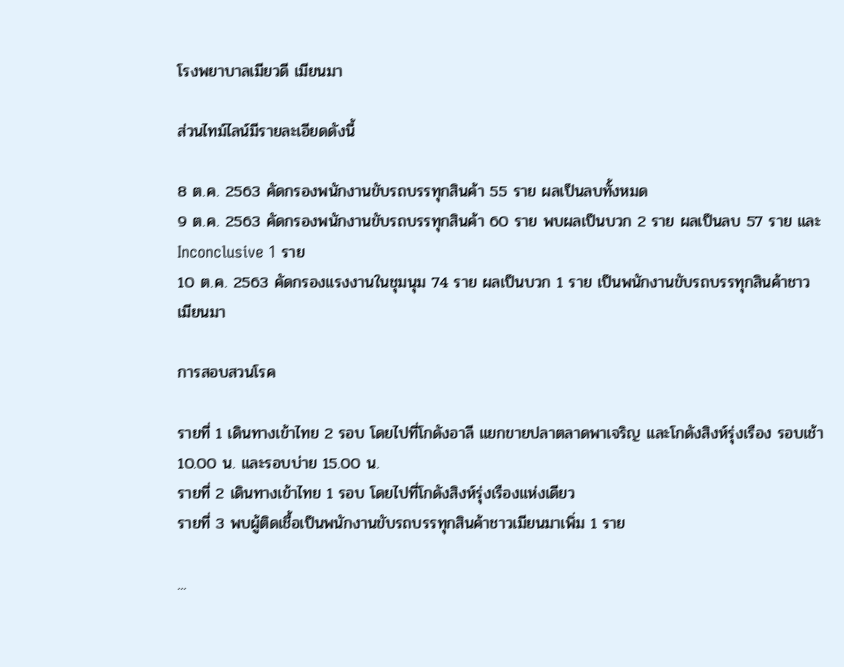โรงพยาบาลเมียวดี เมียนมา

ส่วนไทม์ไลน์มีรายละเอียดดังนี้

8 ต.ค. 2563 คัดกรองพนักงานขับรถบรรทุกสินค้า 55 ราย ผลเป็นลบทั้งหมด
9 ต.ค. 2563 คัดกรองพนักงานขับรถบรรทุกสินค้า 60 ราย พบผลเป็นบวก 2 ราย ผลเป็นลบ 57 ราย และ Inconclusive 1 ราย
10 ต.ค. 2563 คัดกรองแรงงานในชุมนุม 74 ราย ผลเป็นบวก 1 ราย เป็นพนักงานขับรถบรรทุกสินค้าชาวเมียนมา

การสอบสวนโรค

รายที่ 1 เดินทางเข้าไทย 2 รอบ โดยไปที่โกดังอาลี แยกขายปลาตลาดพาเจริญ และโกดังสิงห์รุ่งเรือง รอบเช้า 10.00 น. และรอบบ่าย 15.00 น.
รายที่ 2 เดินทางเข้าไทย 1 รอบ โดยไปที่โกดังสิงห์รุ่งเรืองแห่งเดียว
รายที่ 3 พบผู้ติดเชื้อเป็นพนักงานขับรถบรรทุกสินค้าชาวเมียนมาเพิ่ม 1 ราย

...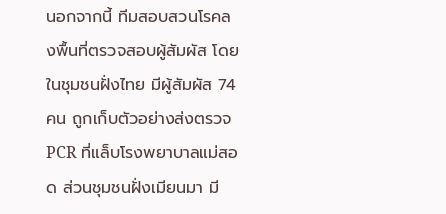นอกจากนี้ ทีมสอบสวนโรคลงพื้นที่ตรวจสอบผู้สัมผัส โดยในชุมชนฝั่งไทย มีผู้สัมผัส 74 คน ถูกเก็บตัวอย่างส่งตรวจ PCR ที่แล็บโรงพยาบาลแม่สอด ส่วนชุมชนฝั่งเมียนมา มี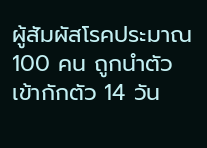ผู้สัมผัสโรคประมาณ 100 คน ถูกนำตัวเข้ากักตัว 14 วัน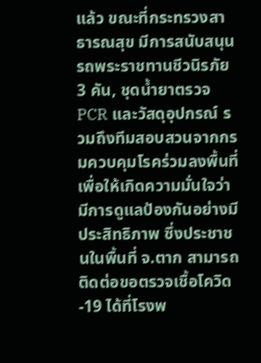แล้ว ขณะที่กระทรวงสาธารณสุข มีการสนับสนุนรถพระราชทานชีวนิรภัย 3 คัน, ชุดน้ำยาตรวจ PCR และวัสดุอุปกรณ์ รวมถึงทีมสอบสวนจากกรมควบคุมโรคร่วมลงพื้นที่ เพื่อให้เกิดความมั่นใจว่ามีการดูแลป้องกันอย่างมีประสิทธิภาพ ซึ่งประชาชนในพื้นที่ จ.ตาก สามารถติดต่อขอตรวจเชื้อโควิด-19 ได้ที่โรงพ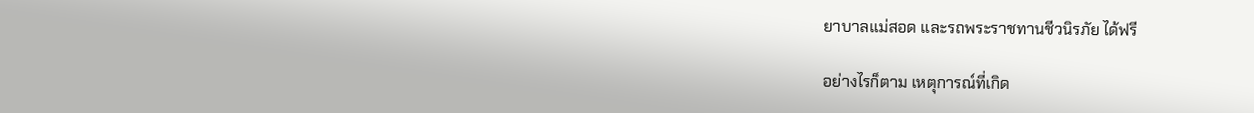ยาบาลแม่สอด และรถพระราชทานชีวนิรภัย ได้ฟรี

อย่างไรก็ตาม เหตุการณ์ที่เกิด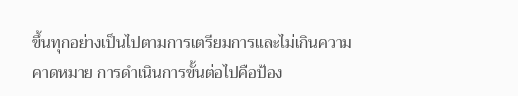ขึ้นทุกอย่างเป็นไปตามการเตรียมการและไม่เกินความคาดหมาย การดำเนินการขั้นต่อไปคือป้อง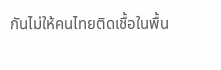กันไม่ให้คนไทยติดเชื้อในพื้น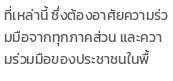ที่เหล่านี้ ซึ่งต้องอาศัยความร่วมมือจากทุกภาคส่วน และความร่วมมือของประชาชนในพื้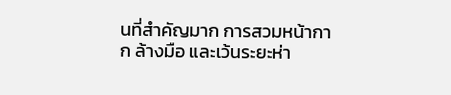นที่สำคัญมาก การสวมหน้ากาก ล้างมือ และเว้นระยะห่า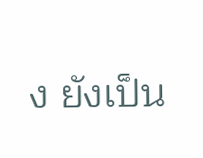ง ยังเป็น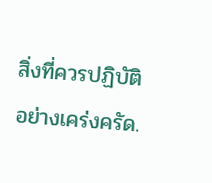สิ่งที่ควรปฏิบัติอย่างเคร่งครัด.